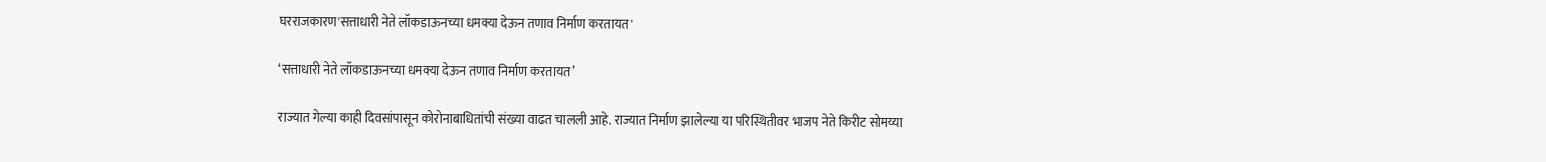घरराजकारण'सत्ताधारी नेते लॉकडाऊनच्या धमक्या देऊन तणाव निर्माण करतायत'

‘सत्ताधारी नेते लॉकडाऊनच्या धमक्या देऊन तणाव निर्माण करतायत’

राज्यात गेल्या काही दिवसांपासून कोरोनाबाधितांची संख्या वाढत चालली आहे. राज्यात निर्माण झालेल्या या परिस्थितीवर भाजप नेते किरीट सोमय्या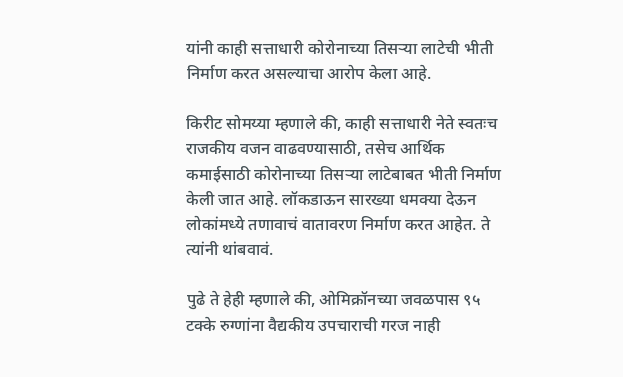यांनी काही सत्ताधारी कोरोनाच्या तिसऱ्या लाटेची भीती निर्माण करत असल्याचा आरोप केला आहे.

किरीट सोमय्या म्हणाले की, काही सत्ताधारी नेते स्वतःच राजकीय वजन वाढवण्यासाठी, तसेच आर्थिक कमाईसाठी कोरोनाच्या तिसऱ्या लाटेबाबत भीती निर्माण केली जात आहे. लॉकडाऊन सारख्या धमक्या देऊन लोकांमध्ये तणावाचं वातावरण निर्माण करत आहेत. ते त्यांनी थांबवावं.

पुढे ते हेही म्हणाले की, ओमिक्रॉनच्या जवळपास ९५ टक्के रुग्णांना वैद्यकीय उपचाराची गरज नाही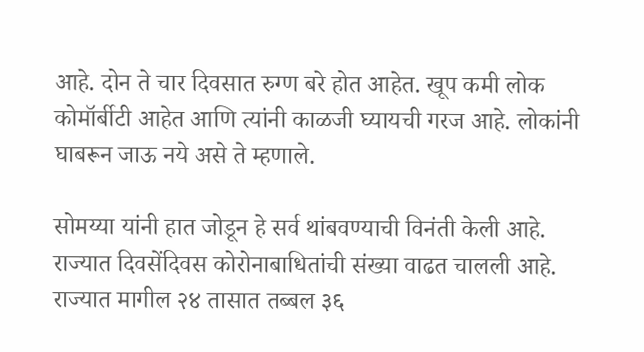आहे. दोन ते चार दिवसात रुग्ण बरे होत आहेत. खूप कमी लोक कोमॉर्बीटी आहेत आणि त्यांनी काळजी घ्यायची गरज आहे. लोकांनी घाबरून जाऊ नये असे ते म्हणाले.

सोमय्या यांनी हात जोडून हे सर्व थांबवण्याची विनंती केली आहे. राज्यात दिवसेंदिवस कोरोनाबाधितांची संख्या वाढत चालली आहे. राज्यात मागील २४ तासात तब्बल ३६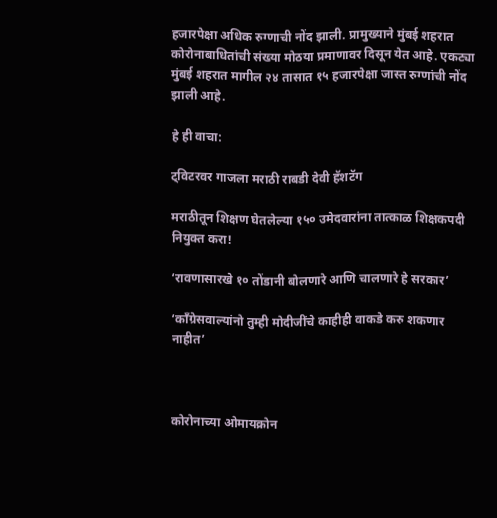हजारपेक्षा अधिक रुग्णाची नोंद झाली. प्रामुख्याने मुंबई शहरात कोरोनाबाधितांची संख्या मोठया प्रमाणावर दिसून येत आहे. एकट्या मुंबई शहरात मागील २४ तासात १५ हजारपेक्षा जास्त रुग्णांची नोंद झाली आहे.

हे ही वाचा:

ट्विटरवर गाजला मराठी राबडी देवी हॅशटॅग

मराठीतून शिक्षण घेतलेल्या १५० उमेदवारांना तात्काळ शिक्षकपदी नियुक्त करा!

‘रावणासारखे १० तोंडानी बोलणारे आणि चालणारे हे सरकार’

‘काँग्रेसवाल्यांनो तुम्ही मोदीजींचे काहीही वाकडे करु शकणार नाहीत’



कोरोनाच्या ओमायक्रोन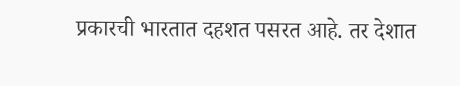प्रकारची भारतात दहशत पसरत आहे. तर देशात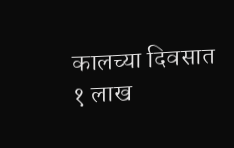कालच्या दिवसात १ लाख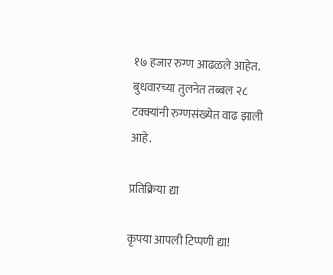१७ हजार रुग्ण आढळले आहेत. बुधवारच्या तुलनेत तब्बल २८ टक्क्यांनी रुग्णसंख्येत वाढ झाली आहे.

प्रतिक्रिया द्या

कृपया आपली टिप्पणी द्या!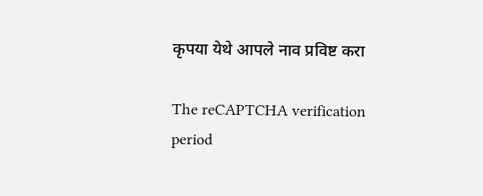कृपया येथे आपले नाव प्रविष्ट करा

The reCAPTCHA verification period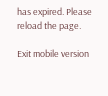has expired. Please reload the page.

Exit mobile version